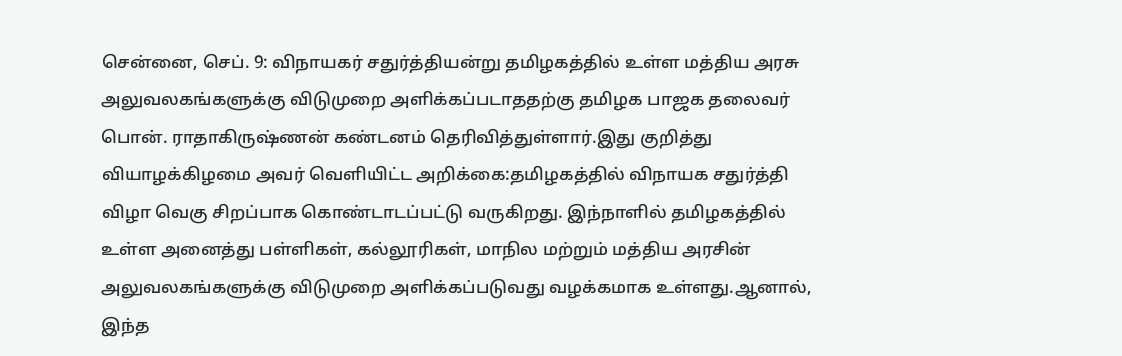சென்னை, செப். 9: விநாயகர் சதுர்த்தியன்று தமிழகத்தில் உள்ள மத்திய அரசு அலுவலகங்களுக்கு விடுமுறை அளிக்கப்படாததற்கு தமிழக பாஜக தலைவர் பொன். ராதாகிருஷ்ணன் கண்டனம் தெரிவித்துள்ளார்.இது குறித்து வியாழக்கிழமை அவர் வெளியிட்ட அறிக்கை:தமிழகத்தில் விநாயக சதுர்த்தி விழா வெகு சிறப்பாக கொண்டாடப்பட்டு வருகிறது. இந்நாளில் தமிழகத்தில் உள்ள அனைத்து பள்ளிகள், கல்லூரிகள், மாநில மற்றும் மத்திய அரசின் அலுவலகங்களுக்கு விடுமுறை அளிக்கப்படுவது வழக்கமாக உள்ளது.ஆனால், இந்த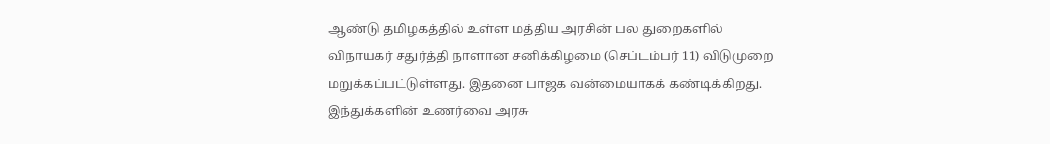ஆண்டு தமிழகத்தில் உள்ள மத்திய அரசின் பல துறைகளில் விநாயகர் சதுர்த்தி நாளான சனிக்கிழமை (செப்டம்பர் 11) விடுமுறை மறுக்கப்பட்டுள்ளது. இதனை பாஜக வன்மையாகக் கண்டிக்கிறது. இந்துக்களின் உணர்வை அரசு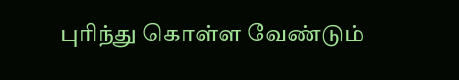புரிந்து கொள்ள வேண்டும்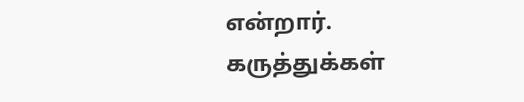என்றார்.
கருத்துக்கள்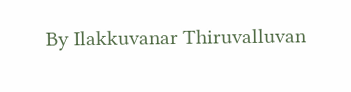By Ilakkuvanar Thiruvalluvan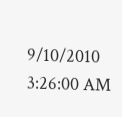9/10/2010 3:26:00 AM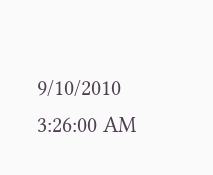9/10/2010 3:26:00 AM